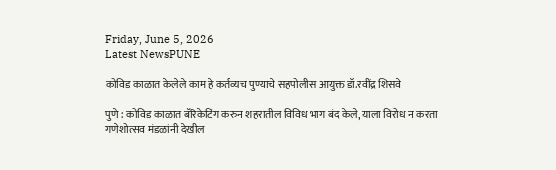Friday, June 5, 2026
Latest NewsPUNE

कोविड काळात केलेले काम हे कर्तव्यच पुण्याचे सहपोलीस आयुक्त डॉ.रवींद्र शिसवे

पुणे : कोविड काळात बॅरिकेटिंग करुन शहरातील विविध भाग बंद केले, याला विरोध न करता गणेशोत्सव मंडळांनी देखील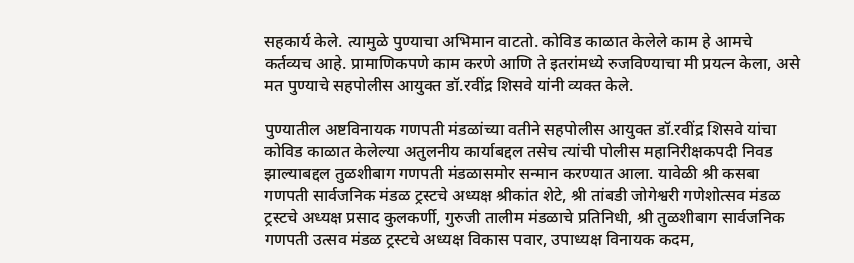सहकार्य केले. त्यामुळे पुण्याचा अभिमान वाटतो. कोविड काळात केलेले काम हे आमचे कर्तव्यच आहे. प्रामाणिकपणे काम करणे आणि ते इतरांमध्ये रुजविण्याचा मी प्रयत्न केला, असे मत पुण्याचे सहपोलीस आयुक्त डॉ.रवींद्र शिसवे यांनी व्यक्त केले.

पुण्यातील अष्टविनायक गणपती मंडळांच्या वतीने सहपोलीस आयुक्त डॉ.रवींद्र शिसवे यांचा कोविड काळात केलेल्या अतुलनीय कार्याबद्दल तसेच त्यांची पोलीस महानिरीक्षकपदी निवड झाल्याबद्दल तुळशीबाग गणपती मंडळासमोर सन्मान करण्यात आला. यावेळी श्री कसबा गणपती सार्वजनिक मंडळ ट्रस्टचे अध्यक्ष श्रीकांत शेटे, श्री तांबडी जोगेश्वरी गणेशोत्सव मंडळ ट्रस्टचे अध्यक्ष प्रसाद कुलकर्णी, गुरुजी तालीम मंडळाचे प्रतिनिधी, श्री तुळशीबाग सार्वजनिक गणपती उत्सव मंडळ ट्रस्टचे अध्यक्ष विकास पवार, उपाध्यक्ष विनायक कदम,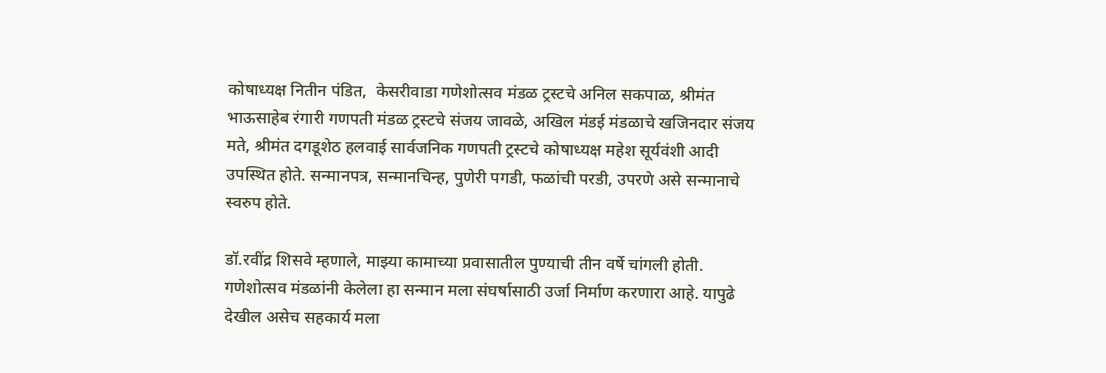कोषाध्यक्ष नितीन पंडित,  केसरीवाडा गणेशोत्सव मंडळ ट्रस्टचे अनिल सकपाळ, श्रीमंत भाऊसाहेब रंगारी गणपती मंडळ ट्रस्टचे संजय जावळे, अखिल मंडई मंडळाचे खजिनदार संजय मते, श्रीमंत दगडूशेठ हलवाई सार्वजनिक गणपती ट्रस्टचे कोषाध्यक्ष महेश सूर्यवंशी आदी उपस्थित होते. सन्मानपत्र, सन्मानचिन्ह, पुणेरी पगडी, फळांची परडी, उपरणे असे सन्मानाचे स्वरुप होते.

डॉ.रवींद्र शिसवे म्हणाले, माझ्या कामाच्या प्रवासातील पुण्याची तीन वर्षे चांगली होती. गणेशोत्सव मंडळांनी केलेला हा सन्मान मला संघर्षासाठी उर्जा निर्माण करणारा आहे. यापुढे देखील असेच सहकार्य मला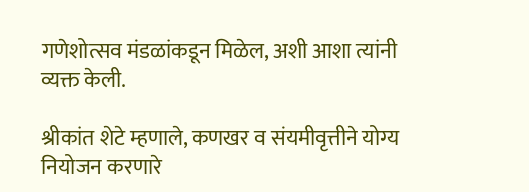गणेशोत्सव मंडळांकडून मिळेल, अशी आशा त्यांनी व्यक्त केली.

श्रीकांत शेटे म्हणाले, कणखर व संयमीवृत्तीने योग्य नियोजन करणारे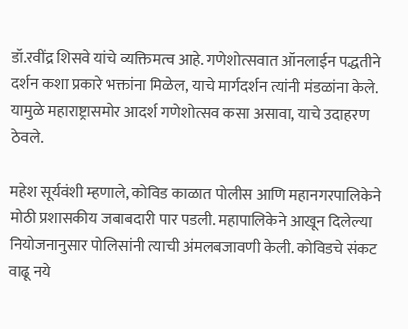डॉ.रवींद्र शिसवे यांचे व्यक्तिमत्व आहे. गणेशोत्सवात ऑनलाईन पद्धतीने दर्शन कशा प्रकारे भक्तांना मिळेल, याचे मार्गदर्शन त्यांनी मंडळांना केले. यामुळे महाराष्ट्रासमोर आदर्श गणेशोत्सव कसा असावा, याचे उदाहरण ठेवले.

महेश सूर्यवंशी म्हणाले, कोविड काळात पोलीस आणि महानगरपालिकेने मोठी प्रशासकीय जबाबदारी पार पडली. महापालिकेने आखून दिलेल्या नियोजनानुसार पोलिसांनी त्याची अंमलबजावणी केली. कोविडचे संकट वाढू नये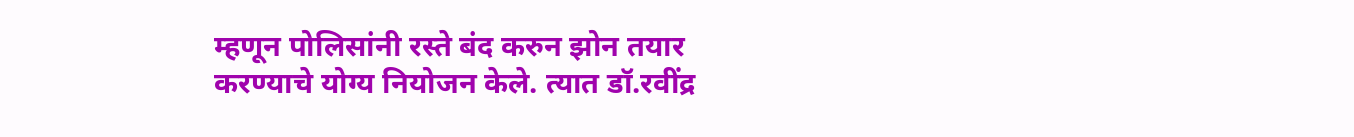म्हणून पोलिसांनी रस्ते बंद करुन झोन तयार करण्याचे योग्य नियोजन केले. त्यात डॉ.रवींद्र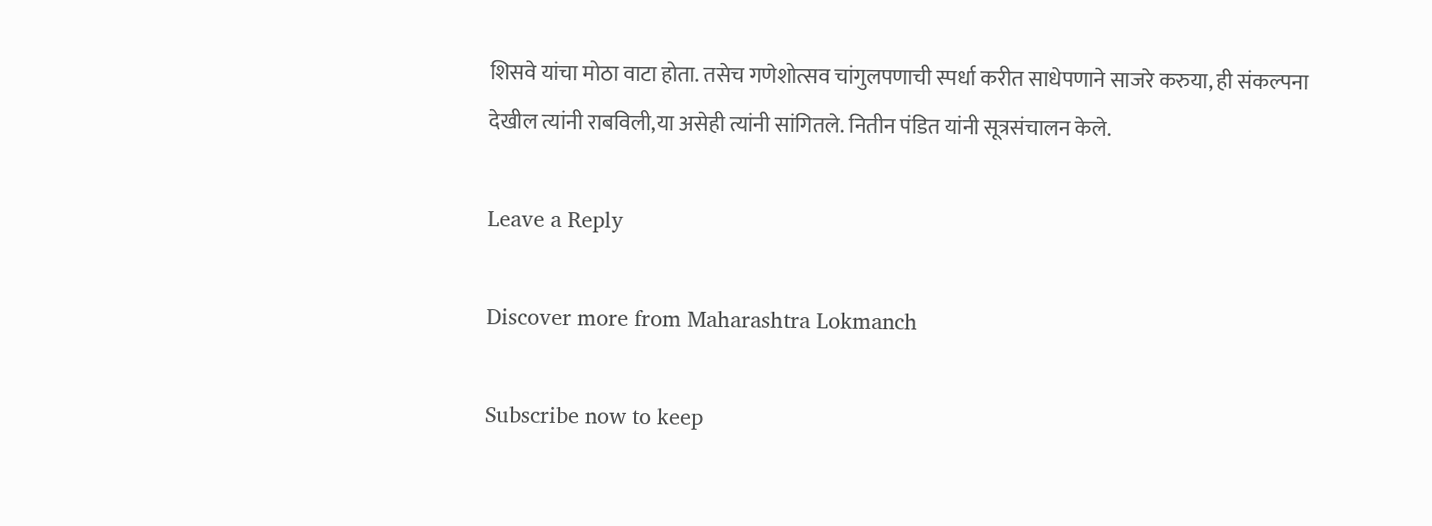शिसवे यांचा मोठा वाटा होता. तसेच गणेशोत्सव चांगुलपणाची स्पर्धा करीत साधेपणाने साजरे करुया, ही संकल्पना देखील त्यांनी राबविली,या असेही त्यांनी सांगितले. नितीन पंडित यांनी सूत्रसंचालन केले.

Leave a Reply

Discover more from Maharashtra Lokmanch

Subscribe now to keep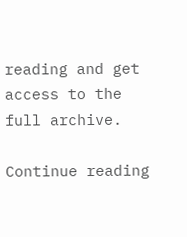reading and get access to the full archive.

Continue reading